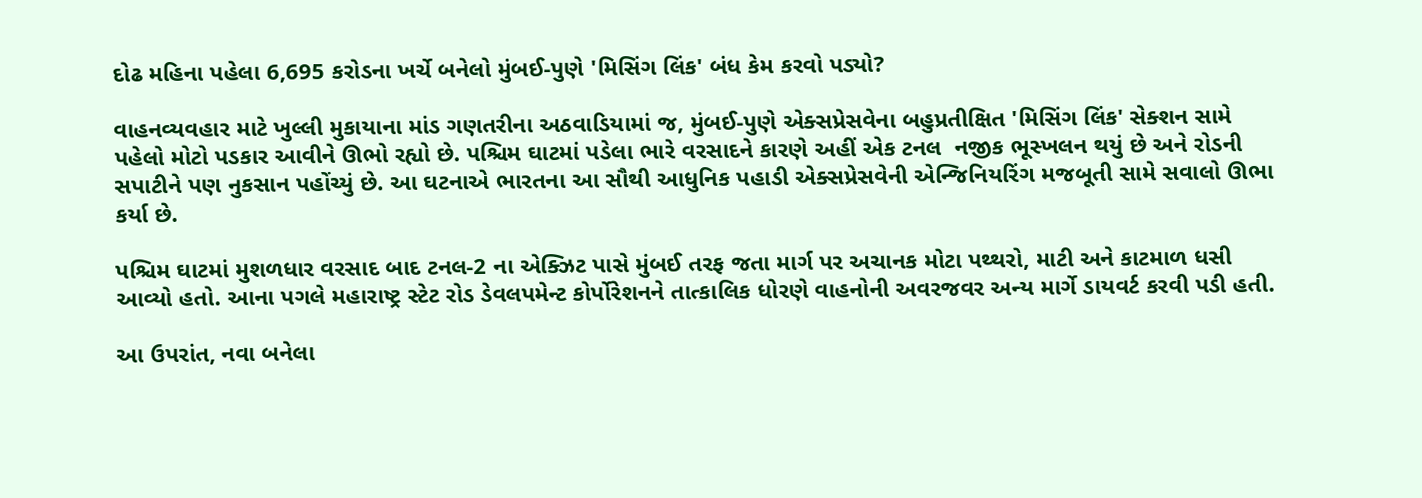દોઢ મહિના પહેલા 6,695 કરોડના ખર્ચે બનેલો મુંબઈ-પુણે 'મિસિંગ લિંક' બંધ કેમ કરવો પડ્યો?

વાહનવ્યવહાર માટે ખુલ્લી મુકાયાના માંડ ગણતરીના અઠવાડિયામાં જ, મુંબઈ-પુણે એક્સપ્રેસવેના બહુપ્રતીક્ષિત 'મિસિંગ લિંક' સેક્શન સામે પહેલો મોટો પડકાર આવીને ઊભો રહ્યો છે. પશ્ચિમ ઘાટમાં પડેલા ભારે વરસાદને કારણે અહીં એક ટનલ  નજીક ભૂસ્ખલન થયું છે અને રોડની સપાટીને પણ નુકસાન પહોંચ્યું છે. આ ઘટનાએ ભારતના આ સૌથી આધુનિક પહાડી એક્સપ્રેસવેની એન્જિનિયરિંગ મજબૂતી સામે સવાલો ઊભા કર્યા છે.

પશ્ચિમ ઘાટમાં મુશળધાર વરસાદ બાદ ટનલ-2 ના એક્ઝિટ પાસે મુંબઈ તરફ જતા માર્ગ પર અચાનક મોટા પથ્થરો, માટી અને કાટમાળ ધસી આવ્યો હતો. આના પગલે મહારાષ્ટ્ર સ્ટેટ રોડ ડેવલપમેન્ટ કોર્પોરેશનને તાત્કાલિક ધોરણે વાહનોની અવરજવર અન્ય માર્ગે ડાયવર્ટ કરવી પડી હતી.

આ ઉપરાંત, નવા બનેલા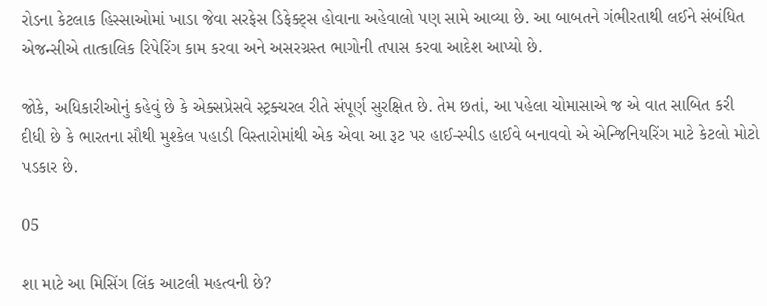રોડના કેટલાક હિસ્સાઓમાં ખાડા જેવા સરફેસ ડિફેક્ટ્સ હોવાના અહેવાલો પણ સામે આવ્યા છે. આ બાબતને ગંભીરતાથી લઈને સંબંધિત એજન્સીએ તાત્કાલિક રિપેરિંગ કામ કરવા અને અસરગ્રસ્ત ભાગોની તપાસ કરવા આદેશ આપ્યો છે.

જોકે, અધિકારીઓનું કહેવું છે કે એક્સપ્રેસવે સ્ટ્રક્ચરલ રીતે સંપૂર્ણ સુરક્ષિત છે. તેમ છતાં, આ પહેલા ચોમાસાએ જ એ વાત સાબિત કરી દીધી છે કે ભારતના સૌથી મુશ્કેલ પહાડી વિસ્તારોમાંથી એક એવા આ રૂટ પર હાઈ-સ્પીડ હાઈવે બનાવવો એ એન્જિનિયરિંગ માટે કેટલો મોટો પડકાર છે.

05

શા માટે આ મિસિંગ લિંક આટલી મહત્વની છે?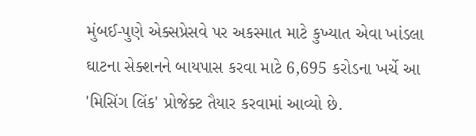મુંબઈ-પુણે એક્સપ્રેસવે પર અકસ્માત માટે કુખ્યાત એવા ખાંડલા ઘાટના સેક્શનને બાયપાસ કરવા માટે 6,695 કરોડના ખર્ચે આ 'મિસિંગ લિંક' પ્રોજેક્ટ તૈયાર કરવામાં આવ્યો છે.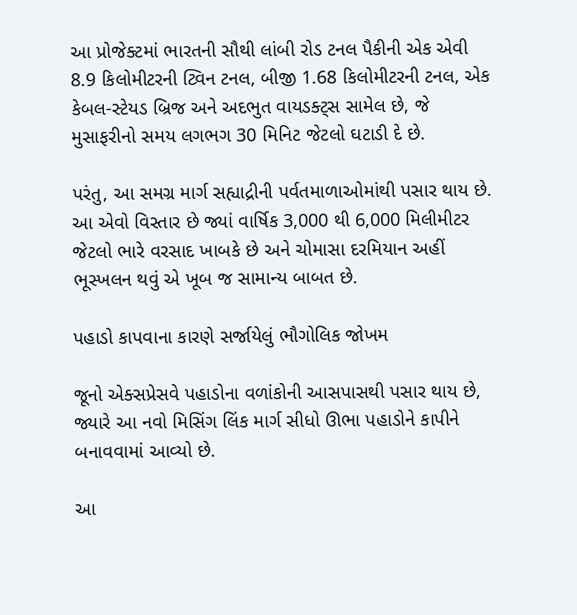આ પ્રોજેક્ટમાં ભારતની સૌથી લાંબી રોડ ટનલ પૈકીની એક એવી 8.9 કિલોમીટરની ટ્વિન ટનલ, બીજી 1.68 કિલોમીટરની ટનલ, એક કેબલ-સ્ટેયડ બ્રિજ અને અદભુત વાયડક્ટ્સ સામેલ છે, જે મુસાફરીનો સમય લગભગ 30 મિનિટ જેટલો ઘટાડી દે છે.

પરંતુ, આ સમગ્ર માર્ગ સહ્યાદ્રીની પર્વતમાળાઓમાંથી પસાર થાય છે. આ એવો વિસ્તાર છે જ્યાં વાર્ષિક 3,000 થી 6,000 મિલીમીટર જેટલો ભારે વરસાદ ખાબકે છે અને ચોમાસા દરમિયાન અહીં ભૂસ્ખલન થવું એ ખૂબ જ સામાન્ય બાબત છે.

પહાડો કાપવાના કારણે સર્જાયેલું ભૌગોલિક જોખમ

જૂનો એક્સપ્રેસવે પહાડોના વળાંકોની આસપાસથી પસાર થાય છે, જ્યારે આ નવો મિસિંગ લિંક માર્ગ સીધો ઊભા પહાડોને કાપીને બનાવવામાં આવ્યો છે.

આ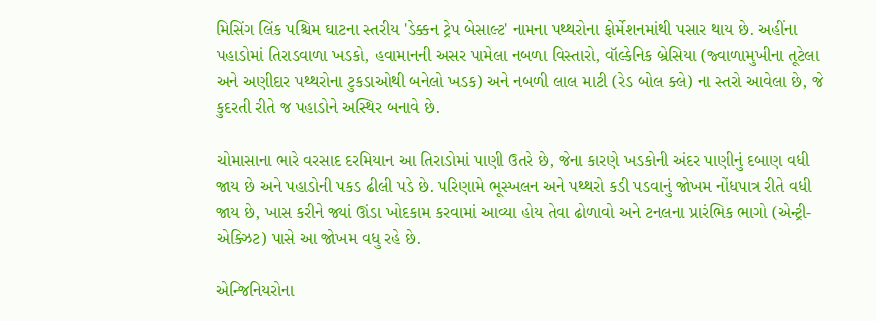મિસિંગ લિંક પશ્ચિમ ઘાટના સ્તરીય 'ડેક્કન ટ્રેપ બેસાલ્ટ' નામના પથ્થરોના ફોર્મેશનમાંથી પસાર થાય છે. અહીંના પહાડોમાં તિરાડવાળા ખડકો, હવામાનની અસર પામેલા નબળા વિસ્તારો, વૉલ્કેનિક બ્રેસિયા (જ્વાળામુખીના તૂટેલા અને અણીદાર પથ્થરોના ટુકડાઓથી બનેલો ખડક) અને નબળી લાલ માટી (રેડ બોલ ક્લે) ના સ્તરો આવેલા છે, જે કુદરતી રીતે જ પહાડોને અસ્થિર બનાવે છે.

ચોમાસાના ભારે વરસાદ દરમિયાન આ તિરાડોમાં પાણી ઉતરે છે, જેના કારણે ખડકોની અંદર પાણીનું દબાણ વધી જાય છે અને પહાડોની પકડ ઢીલી પડે છે. પરિણામે ભૂસ્ખલન અને પથ્થરો કડી પડવાનું જોખમ નોંધપાત્ર રીતે વધી જાય છે, ખાસ કરીને જ્યાં ઊંડા ખોદકામ કરવામાં આવ્યા હોય તેવા ઢોળાવો અને ટનલના પ્રારંભિક ભાગો (એન્ટ્રી-એક્ઝિટ) પાસે આ જોખમ વધુ રહે છે.

એન્જિનિયરોના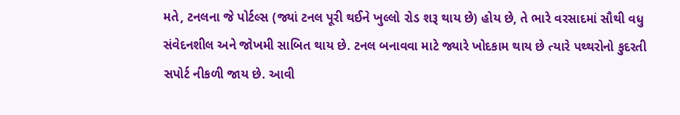મતે, ટનલના જે પોર્ટલ્સ (જ્યાં ટનલ પૂરી થઈને ખુલ્લો રોડ શરૂ થાય છે) હોય છે, તે ભારે વરસાદમાં સૌથી વધુ સંવેદનશીલ અને જોખમી સાબિત થાય છે. ટનલ બનાવવા માટે જ્યારે ખોદકામ થાય છે ત્યારે પથ્થરોનો કુદરતી સપોર્ટ નીકળી જાય છે. આવી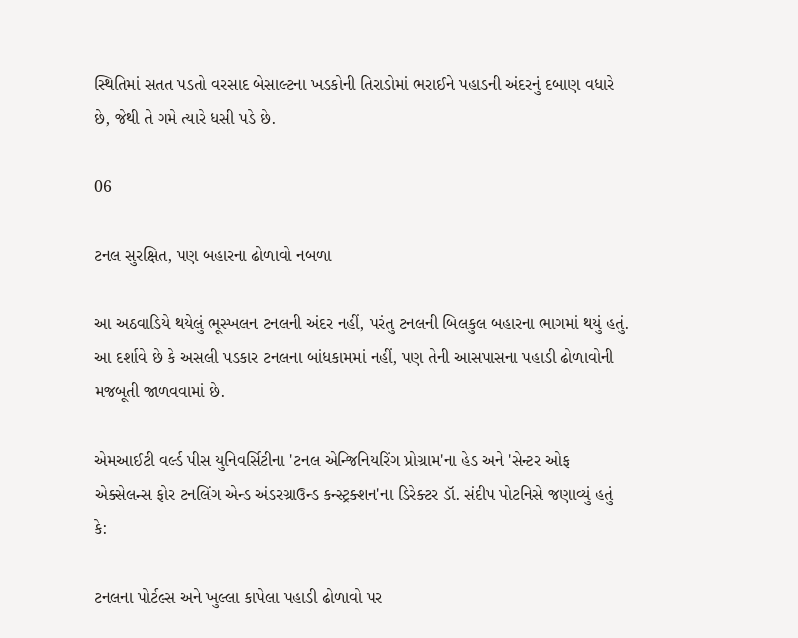સ્થિતિમાં સતત પડતો વરસાદ બેસાલ્ટના ખડકોની તિરાડોમાં ભરાઈને પહાડની અંદરનું દબાણ વધારે છે, જેથી તે ગમે ત્યારે ધસી પડે છે.

06

ટનલ સુરક્ષિત, પણ બહારના ઢોળાવો નબળા

આ અઠવાડિયે થયેલું ભૂસ્ખલન ટનલની અંદર નહીં, પરંતુ ટનલની બિલકુલ બહારના ભાગમાં થયું હતું. આ દર્શાવે છે કે અસલી પડકાર ટનલના બાંધકામમાં નહીં, પણ તેની આસપાસના પહાડી ઢોળાવોની મજબૂતી જાળવવામાં છે.

એમઆઈટી વર્લ્ડ પીસ યુનિવર્સિટીના 'ટનલ એન્જિનિયરિંગ પ્રોગ્રામ'ના હેડ અને 'સેન્ટર ઓફ એક્સેલન્સ ફોર ટનલિંગ એન્ડ અંડરગ્રાઉન્ડ કન્સ્ટ્રક્શન'ના ડિરેક્ટર ડૉ. સંદીપ પોટનિસે જણાવ્યું હતું કે:

ટનલના પોર્ટલ્સ અને ખુલ્લા કાપેલા પહાડી ઢોળાવો પર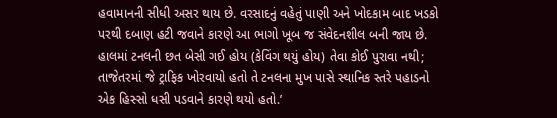હવામાનની સીધી અસર થાય છે. વરસાદનું વહેતું પાણી અને ખોદકામ બાદ ખડકો પરથી દબાણ હટી જવાને કારણે આ ભાગો ખૂબ જ સંવેદનશીલ બની જાય છે. હાલમાં ટનલની છત બેસી ગઈ હોય (કેવિંગ થયું હોય) તેવા કોઈ પુરાવા નથી; તાજેતરમાં જે ટ્રાફિક ખોરવાયો હતો તે ટનલના મુખ પાસે સ્થાનિક સ્તરે પહાડનો એક હિસ્સો ધસી પડવાને કારણે થયો હતો.’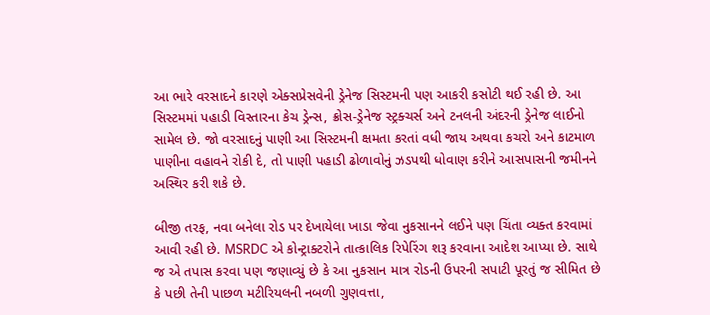આ ભારે વરસાદને કારણે એક્સપ્રેસવેની ડ્રેનેજ સિસ્ટમની પણ આકરી કસોટી થઈ રહી છે. આ સિસ્ટમમાં પહાડી વિસ્તારના કેચ ડ્રેન્સ, ક્રોસ-ડ્રેનેજ સ્ટ્રક્ચર્સ અને ટનલની અંદરની ડ્રેનેજ લાઈનો સામેલ છે. જો વરસાદનું પાણી આ સિસ્ટમની ક્ષમતા કરતાં વધી જાય અથવા કચરો અને કાટમાળ પાણીના વહાવને રોકી દે, તો પાણી પહાડી ઢોળાવોનું ઝડપથી ધોવાણ કરીને આસપાસની જમીનને અસ્થિર કરી શકે છે.

બીજી તરફ, નવા બનેલા રોડ પર દેખાયેલા ખાડા જેવા નુકસાનને લઈને પણ ચિંતા વ્યક્ત કરવામાં આવી રહી છે. MSRDC એ કોન્ટ્રાક્ટરોને તાત્કાલિક રિપેરિંગ શરૂ કરવાના આદેશ આપ્યા છે. સાથે જ એ તપાસ કરવા પણ જણાવ્યું છે કે આ નુકસાન માત્ર રોડની ઉપરની સપાટી પૂરતું જ સીમિત છે કે પછી તેની પાછળ મટીરિયલની નબળી ગુણવત્તા,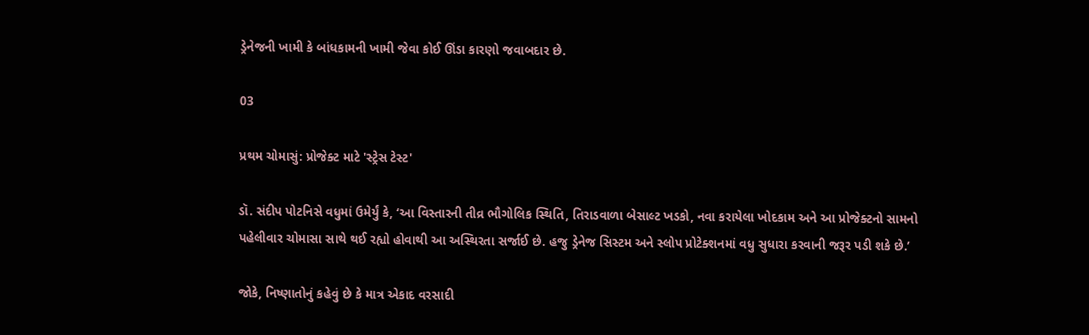ડ્રેનેજની ખામી કે બાંધકામની ખામી જેવા કોઈ ઊંડા કારણો જવાબદાર છે.

03

પ્રથમ ચોમાસું: પ્રોજેક્ટ માટે 'સ્ટ્રેસ ટેસ્ટ'

ડૉ. સંદીપ પોટનિસે વધુમાં ઉમેર્યું કે, ‘આ વિસ્તારની તીવ્ર ભૌગોલિક સ્થિતિ, તિરાડવાળા બેસાલ્ટ ખડકો, નવા કરાયેલા ખોદકામ અને આ પ્રોજેક્ટનો સામનો પહેલીવાર ચોમાસા સાથે થઈ રહ્યો હોવાથી આ અસ્થિરતા સર્જાઈ છે. હજુ ડ્રેનેજ સિસ્ટમ અને સ્લોપ પ્રોટેક્શનમાં વધુ સુધારા કરવાની જરૂર પડી શકે છે.’

જોકે, નિષ્ણાતોનું કહેવું છે કે માત્ર એકાદ વરસાદી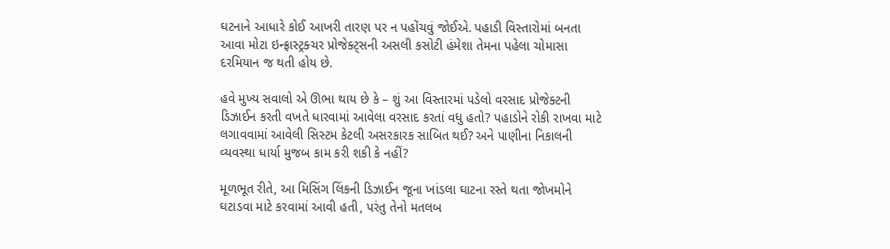ઘટનાને આધારે કોઈ આખરી તારણ પર ન પહોંચવું જોઈએ. પહાડી વિસ્તારોમાં બનતા આવા મોટા ઇન્ફ્રાસ્ટ્રક્ચર પ્રોજેક્ટ્સની અસલી કસોટી હંમેશા તેમના પહેલા ચોમાસા દરમિયાન જ થતી હોય છે.

હવે મુખ્ય સવાલો એ ઊભા થાય છે કે – શું આ વિસ્તારમાં પડેલો વરસાદ પ્રોજેક્ટની ડિઝાઈન કરતી વખતે ધારવામાં આવેલા વરસાદ કરતાં વધુ હતો? પહાડોને રોકી રાખવા માટે લગાવવામાં આવેલી સિસ્ટમ કેટલી અસરકારક સાબિત થઈ? અને પાણીના નિકાલની વ્યવસ્થા ધાર્યા મુજબ કામ કરી શકી કે નહીં?

મૂળભૂત રીતે, આ મિસિંગ લિંકની ડિઝાઈન જૂના ખાંડલા ઘાટના રસ્તે થતા જોખમોને ઘટાડવા માટે કરવામાં આવી હતી, પરંતુ તેનો મતલબ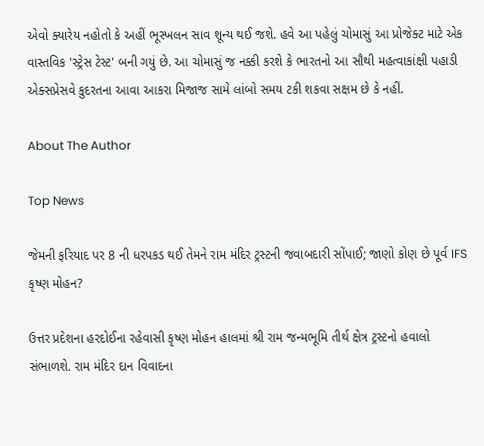એવો ક્યારેય નહોતો કે અહીં ભૂસ્ખલન સાવ શૂન્ય થઈ જશે. હવે આ પહેલું ચોમાસું આ પ્રોજેક્ટ માટે એક વાસ્તવિક 'સ્ટ્રેસ ટેસ્ટ' બની ગયું છે. આ ચોમાસું જ નક્કી કરશે કે ભારતનો આ સૌથી મહત્વાકાંક્ષી પહાડી એક્સપ્રેસવે કુદરતના આવા આકરા મિજાજ સામે લાંબો સમય ટકી શકવા સક્ષમ છે કે નહીં.

About The Author

Top News

જેમની ફરિયાદ પર 8 ની ધરપકડ થઈ તેમને રામ મંદિર ટ્રસ્ટની જવાબદારી સોંપાઈ; જાણો કોણ છે પૂર્વ IFS કૃષ્ણ મોહન?

ઉત્તર પ્રદેશના હરદોઈના રહેવાસી કૃષ્ણ મોહન હાલમાં શ્રી રામ જન્મભૂમિ તીર્થ ક્ષેત્ર ટ્રસ્ટનો હવાલો સંભાળશે. રામ મંદિર દાન વિવાદના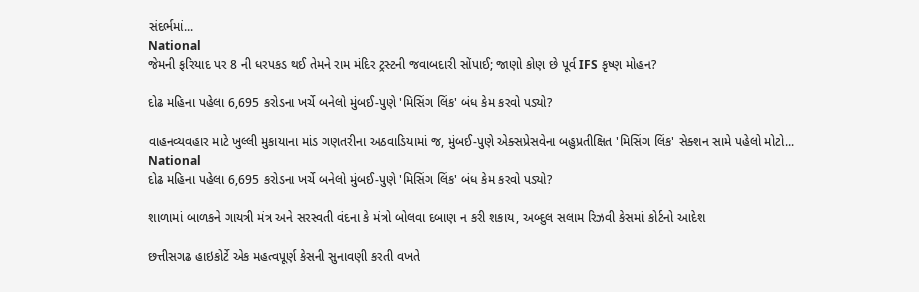સંદર્ભમાં...
National
જેમની ફરિયાદ પર 8 ની ધરપકડ થઈ તેમને રામ મંદિર ટ્રસ્ટની જવાબદારી સોંપાઈ; જાણો કોણ છે પૂર્વ IFS કૃષ્ણ મોહન?

દોઢ મહિના પહેલા 6,695 કરોડના ખર્ચે બનેલો મુંબઈ-પુણે 'મિસિંગ લિંક' બંધ કેમ કરવો પડ્યો?

વાહનવ્યવહાર માટે ખુલ્લી મુકાયાના માંડ ગણતરીના અઠવાડિયામાં જ, મુંબઈ-પુણે એક્સપ્રેસવેના બહુપ્રતીક્ષિત 'મિસિંગ લિંક' સેક્શન સામે પહેલો મોટો...
National
દોઢ મહિના પહેલા 6,695 કરોડના ખર્ચે બનેલો મુંબઈ-પુણે 'મિસિંગ લિંક' બંધ કેમ કરવો પડ્યો?

શાળામાં બાળકને ગાયત્રી મંત્ર અને સરસ્વતી વંદના કે મંત્રો બોલવા દબાણ ન કરી શકાય, અબ્દુલ સલામ રિઝવી કેસમાં કોર્ટનો આદેશ

છત્તીસગઢ હાઇકોર્ટે એક મહત્વપૂર્ણ કેસની સુનાવણી કરતી વખતે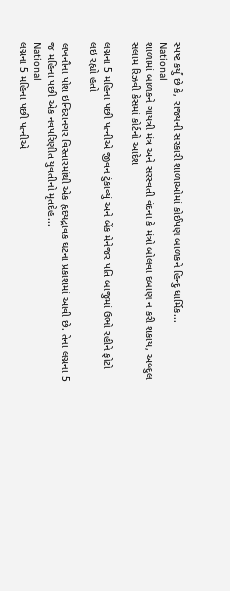સ્પષ્ટ કર્યું છે કે, રાજ્યની સરકારી શાળાઓમાં કોઈપણ બાળકને હિન્દુ ધાર્મિક...
National
શાળામાં બાળકને ગાયત્રી મંત્ર અને સરસ્વતી વંદના કે મંત્રો બોલવા દબાણ ન કરી શકાય, અબ્દુલ સલામ રિઝવી કેસમાં કોર્ટનો આદેશ

લગ્નના 5 મહિના પછી પત્નીએ જીવન ટુંકાવ્યું અને બેંક મેનેજર પતિ બાજુમાં ઉભો રહીને ફોટો લઇ રહ્યો હતો

લખનૌના પોશ ઇન્દિરાનગર વિસ્તારમાંથી એક હૃદયદ્રાવક ઘટના પ્રકાશમાં આવી છે. તેના લગ્નના 5 જ મહિના પછી એક નવપરિણીત યુવતીનો મૃતદેહ...
National
લગ્નના 5 મહિના પછી પત્નીએ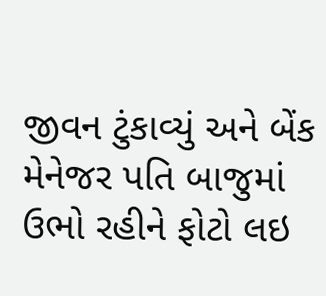જીવન ટુંકાવ્યું અને બેંક મેનેજર પતિ બાજુમાં ઉભો રહીને ફોટો લઇ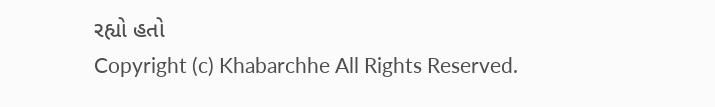રહ્યો હતો
Copyright (c) Khabarchhe All Rights Reserved.